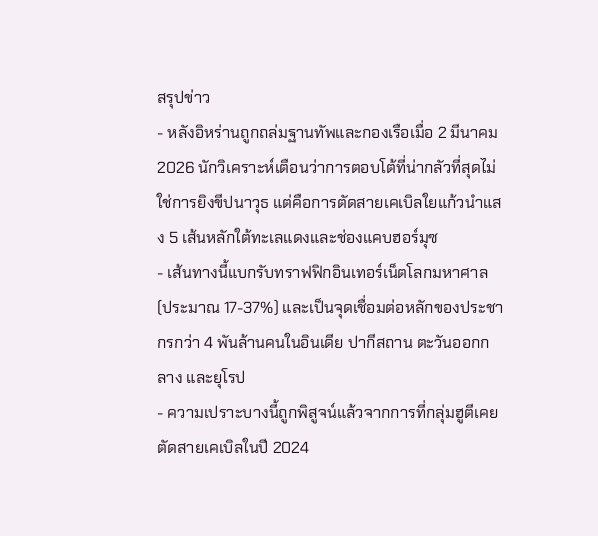สรุปข่าว
- หลังอิหร่านถูกถล่มฐานทัพและกองเรือเมื่อ 2 มีนาคม 2026 นักวิเคราะห์เตือนว่าการตอบโต้ที่น่ากลัวที่สุดไม่ใช่การยิงขีปนาวุธ แต่คือการตัดสายเคเบิลใยแก้วนำแสง 5 เส้นหลักใต้ทะเลแดงและช่องแคบฮอร์มุซ
- เส้นทางนี้แบกรับทราฟฟิกอินเทอร์เน็ตโลกมหาศาล (ประมาณ 17-37%) และเป็นจุดเชื่อมต่อหลักของประชากรกว่า 4 พันล้านคนในอินเดีย ปากีสถาน ตะวันออกกลาง และยุโรป
- ความเปราะบางนี้ถูกพิสูจน์แล้วจากการที่กลุ่มฮูตีเคยตัดสายเคเบิลในปี 2024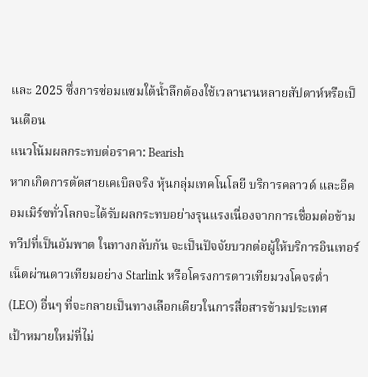และ 2025 ซึ่งการซ่อมแซมใต้น้ำลึกต้องใช้เวลานานหลายสัปดาห์หรือเป็นเดือน
แนวโน้มผลกระทบต่อราคา: Bearish
หากเกิดการตัดสายเคเบิลจริง หุ้นกลุ่มเทคโนโลยี บริการคลาวด์ และอีคอมเมิร์ซทั่วโลกจะได้รับผลกระทบอย่างรุนแรงเนื่องจากการเชื่อมต่อข้ามทวีปที่เป็นอัมพาต ในทางกลับกัน จะเป็นปัจจัยบวกต่อผู้ให้บริการอินเทอร์เน็ตผ่านดาวเทียมอย่าง Starlink หรือโครงการดาวเทียมวงโคจรต่ำ (LEO) อื่นๆ ที่จะกลายเป็นทางเลือกเดียวในการสื่อสารข้ามประเทศ
เป้าหมายใหม่ที่ไม่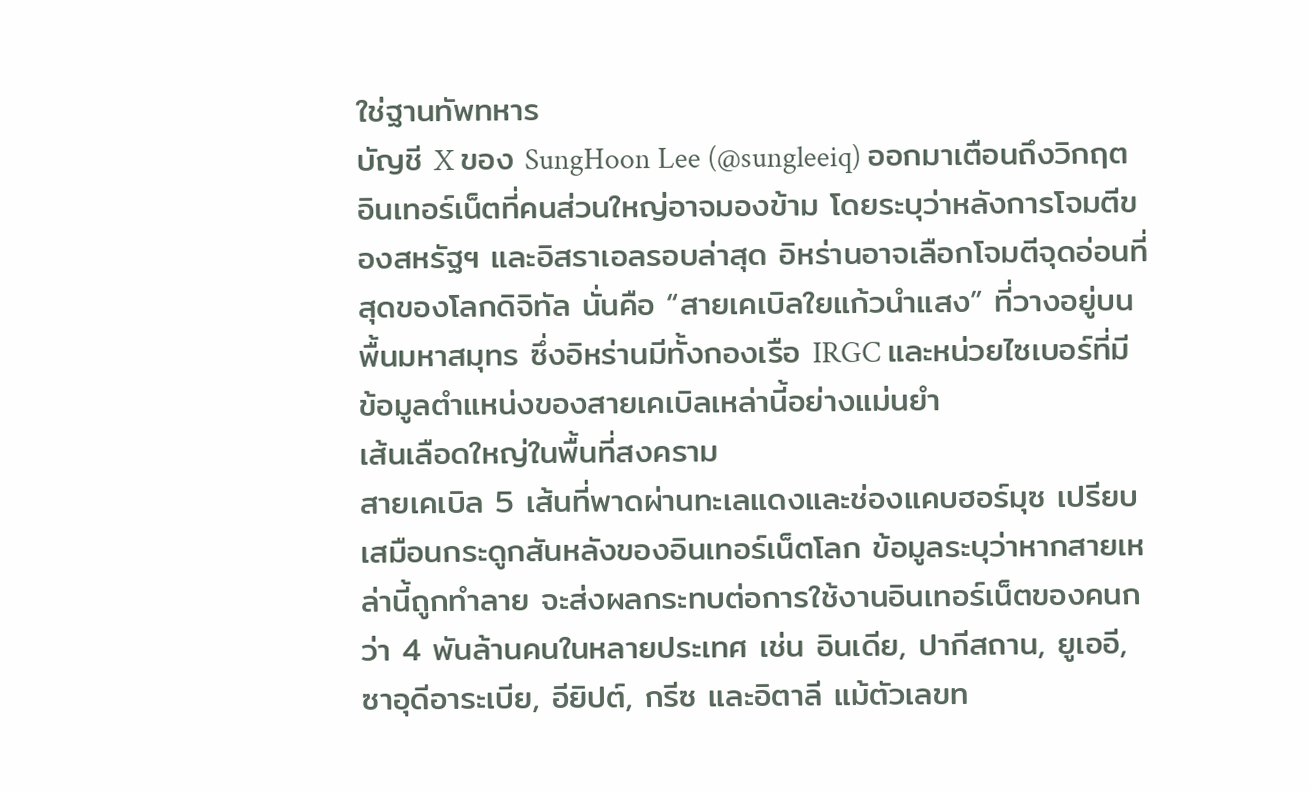ใช่ฐานทัพทหาร
บัญชี X ของ SungHoon Lee (@sungleeiq) ออกมาเตือนถึงวิกฤตอินเทอร์เน็ตที่คนส่วนใหญ่อาจมองข้าม โดยระบุว่าหลังการโจมตีของสหรัฐฯ และอิสราเอลรอบล่าสุด อิหร่านอาจเลือกโจมตีจุดอ่อนที่สุดของโลกดิจิทัล นั่นคือ “สายเคเบิลใยแก้วนำแสง” ที่วางอยู่บนพื้นมหาสมุทร ซึ่งอิหร่านมีทั้งกองเรือ IRGC และหน่วยไซเบอร์ที่มีข้อมูลตำแหน่งของสายเคเบิลเหล่านี้อย่างแม่นยำ
เส้นเลือดใหญ่ในพื้นที่สงคราม
สายเคเบิล 5 เส้นที่พาดผ่านทะเลแดงและช่องแคบฮอร์มุซ เปรียบเสมือนกระดูกสันหลังของอินเทอร์เน็ตโลก ข้อมูลระบุว่าหากสายเหล่านี้ถูกทำลาย จะส่งผลกระทบต่อการใช้งานอินเทอร์เน็ตของคนกว่า 4 พันล้านคนในหลายประเทศ เช่น อินเดีย, ปากีสถาน, ยูเออี, ซาอุดีอาระเบีย, อียิปต์, กรีซ และอิตาลี แม้ตัวเลขท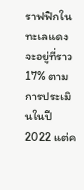ราฟฟิกในทะเลแดงจะอยู่ที่ราว 17% ตามการประเมินในปี 2022 แต่ค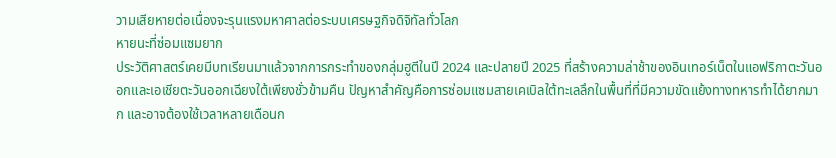วามเสียหายต่อเนื่องจะรุนแรงมหาศาลต่อระบบเศรษฐกิจดิจิทัลทั่วโลก
หายนะที่ซ่อมแซมยาก
ประวัติศาสตร์เคยมีบทเรียนมาแล้วจากการกระทำของกลุ่มฮูตีในปี 2024 และปลายปี 2025 ที่สร้างความล่าช้าของอินเทอร์เน็ตในแอฟริกาตะวันออกและเอเชียตะวันออกเฉียงใต้เพียงชั่วข้ามคืน ปัญหาสำคัญคือการซ่อมแซมสายเคเบิลใต้ทะเลลึกในพื้นที่ที่มีความขัดแย้งทางทหารทำได้ยากมาก และอาจต้องใช้เวลาหลายเดือนก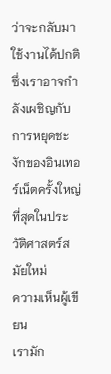ว่าจะกลับมาใช้งานได้ปกติ ซึ่งเราอาจกำลังเผชิญกับการหยุดชะงักของอินเทอร์เน็ตครั้งใหญ่ที่สุดในประวัติศาสตร์สมัยใหม่
ความเห็นผู้เขียน
เรามัก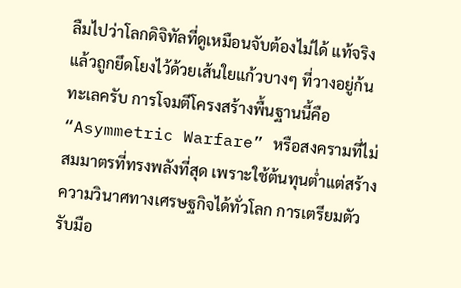ลืมไปว่าโลกดิจิทัลที่ดูเหมือนจับต้องไม่ได้ แท้จริงแล้วถูกยึดโยงไว้ด้วยเส้นใยแก้วบางๆ ที่วางอยู่ก้นทะเลครับ การโจมตีโครงสร้างพื้นฐานนี้คือ “Asymmetric Warfare” หรือสงครามที่ไม่สมมาตรที่ทรงพลังที่สุด เพราะใช้ต้นทุนต่ำแต่สร้างความวินาศทางเศรษฐกิจได้ทั่วโลก การเตรียมตัวรับมือ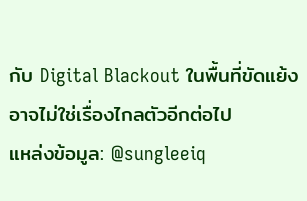กับ Digital Blackout ในพื้นที่ขัดแย้งอาจไม่ใช่เรื่องไกลตัวอีกต่อไป
แหล่งข้อมูล: @sungleeiq